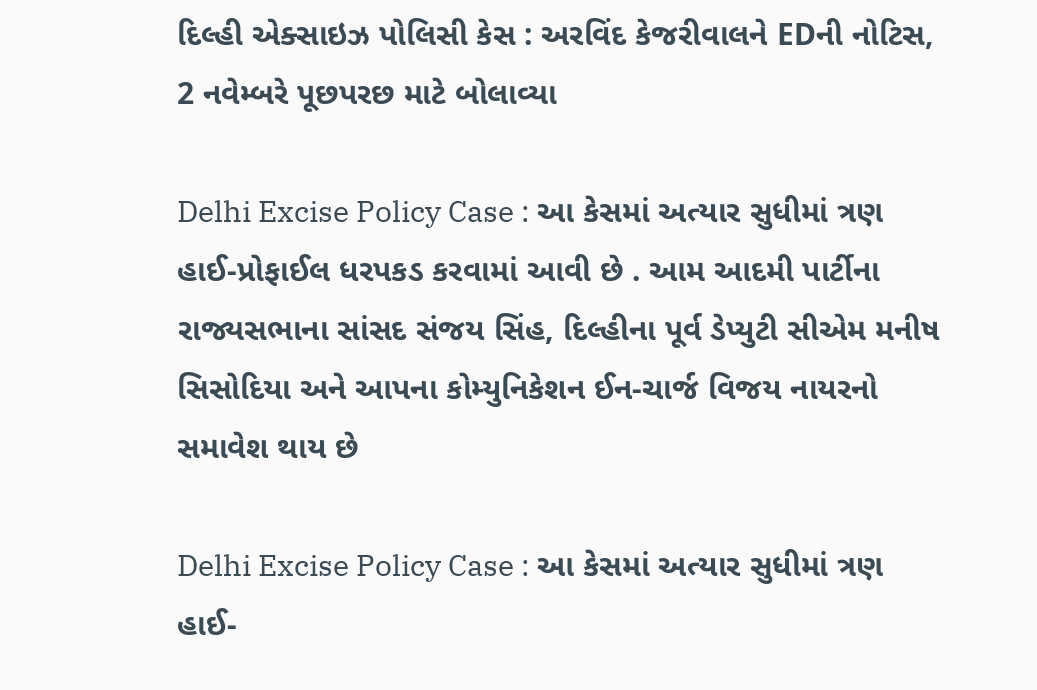દિલ્હી એક્સાઇઝ પોલિસી કેસ : અરવિંદ કેજરીવાલને EDની નોટિસ, 2 નવેમ્બરે પૂછપરછ માટે બોલાવ્યા

Delhi Excise Policy Case : આ કેસમાં અત્યાર સુધીમાં ત્રણ હાઈ-પ્રોફાઈલ ધરપકડ કરવામાં આવી છે . આમ આદમી પાર્ટીના રાજ્યસભાના સાંસદ સંજય સિંહ, દિલ્હીના પૂર્વ ડેપ્યુટી સીએમ મનીષ સિસોદિયા અને આપના કોમ્યુનિકેશન ઈન-ચાર્જ વિજય નાયરનો સમાવેશ થાય છે

Delhi Excise Policy Case : આ કેસમાં અત્યાર સુધીમાં ત્રણ હાઈ-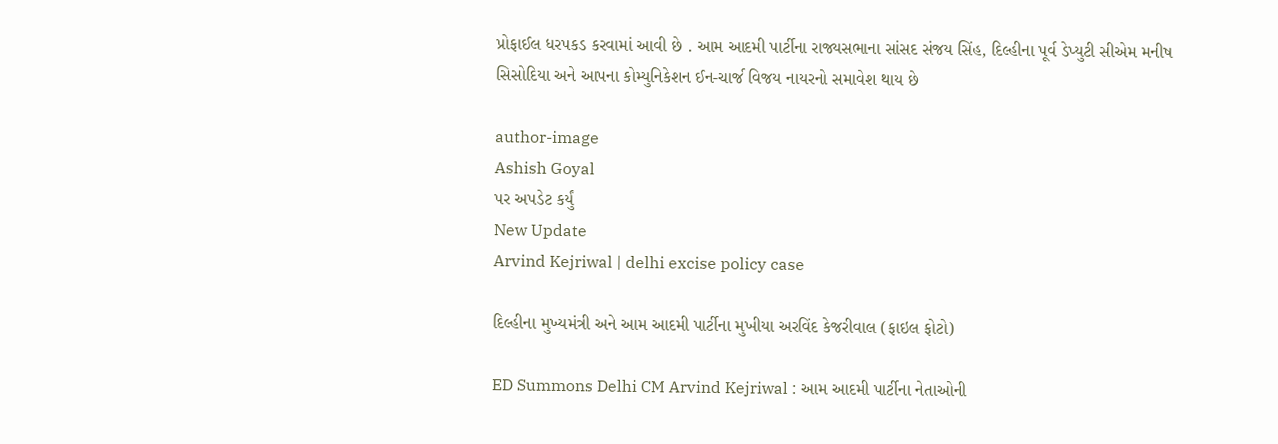પ્રોફાઈલ ધરપકડ કરવામાં આવી છે . આમ આદમી પાર્ટીના રાજ્યસભાના સાંસદ સંજય સિંહ, દિલ્હીના પૂર્વ ડેપ્યુટી સીએમ મનીષ સિસોદિયા અને આપના કોમ્યુનિકેશન ઈન-ચાર્જ વિજય નાયરનો સમાવેશ થાય છે

author-image
Ashish Goyal
પર અપડેટ કર્યું
New Update
Arvind Kejriwal | delhi excise policy case

દિલ્હીના મુખ્યમંત્રી અને આમ આદમી પાર્ટીના મુખીયા અરવિંદ કેજરીવાલ (ફાઇલ ફોટો)

ED Summons Delhi CM Arvind Kejriwal : આમ આદમી પાર્ટીના નેતાઓની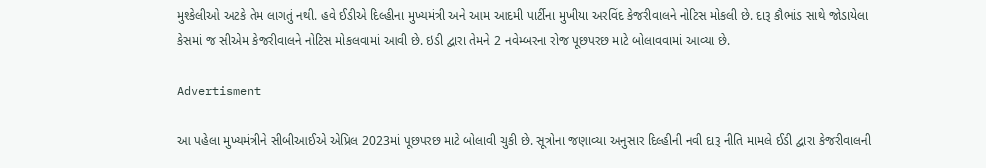મુશ્કેલીઓ અટકે તેમ લાગતું નથી. હવે ઈડીએ દિલ્હીના મુખ્યમંત્રી અને આમ આદમી પાર્ટીના મુખીયા અરવિંદ કેજરીવાલને નોટિસ મોકલી છે. દારૂ કૌભાંડ સાથે જોડાયેલા કેસમાં જ સીએમ કેજરીવાલને નોટિસ મોકલવામાં આવી છે. ઇડી દ્વારા તેમને 2 નવેમ્બરના રોજ પૂછપરછ માટે બોલાવવામાં આવ્યા છે.

Advertisment

આ પહેલા મુખ્યમંત્રીને સીબીઆઈએ એપ્રિલ 2023માં પૂછપરછ માટે બોલાવી ચુકી છે. સૂત્રોના જણાવ્યા અનુસાર દિલ્હીની નવી દારૂ નીતિ મામલે ઈડી દ્વારા કેજરીવાલની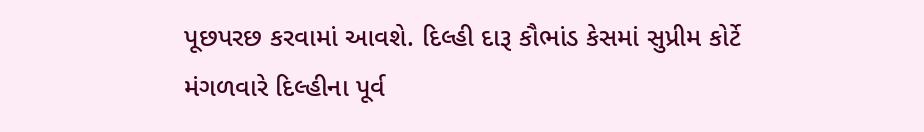પૂછપરછ કરવામાં આવશે. દિલ્હી દારૂ કૌભાંડ કેસમાં સુપ્રીમ કોર્ટે મંગળવારે દિલ્હીના પૂર્વ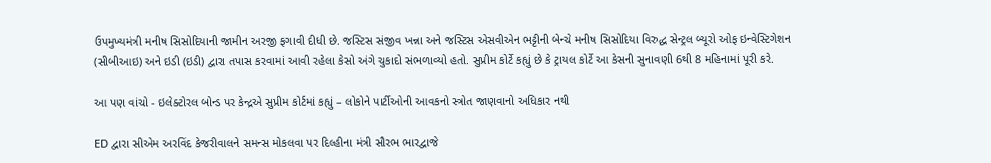ઉપમુખ્યમંત્રી મનીષ સિસોદિયાની જામીન અરજી ફગાવી દીધી છે. જસ્ટિસ સંજીવ ખન્ના અને જસ્ટિસ એસવીએન ભટ્ટીની બેન્ચે મનીષ સિસોદિયા વિરુદ્ધ સેન્ટ્રલ બ્યૂરો ઓફ ઇન્વેસ્ટિગેશન (સીબીઆઇ) અને ઇડી (ઇડી) દ્વારા તપાસ કરવામાં આવી રહેલા કેસો અંગે ચુકાદો સંભળાવ્યો હતો. સુપ્રીમ કોર્ટે કહ્યું છે કે ટ્રાયલ કોર્ટે આ કેસની સુનાવણી 6થી 8 મહિનામાં પૂરી કરે.

આ પણ વાંચો - ઇલેક્ટોરલ બોન્ડ પર કેન્દ્રએ સુપ્રીમ કોર્ટમાં કહ્યું – લોકોને પાર્ટીઓની આવકનો સ્ત્રોત જાણવાનો અધિકાર નથી

ED દ્વારા સીએમ અરવિંદ કેજરીવાલને સમન્સ મોકલવા પર દિલ્હીના મંત્રી સૌરભ ભારદ્વાજે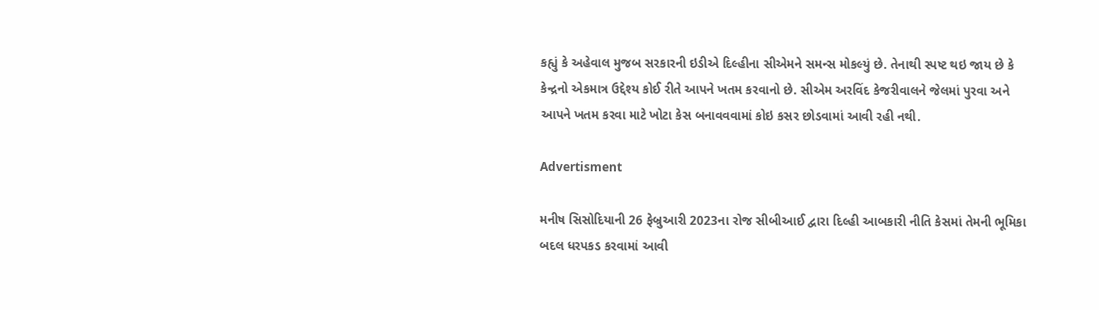કહ્યું કે અહેવાલ મુજબ સરકારની ઇડીએ દિલ્હીના સીએમને સમન્સ મોકલ્યું છે. તેનાથી સ્પષ્ટ થઇ જાય છે કે કેન્દ્રનો એકમાત્ર ઉદ્દેશ્ય કોઈ રીતે આપને ખતમ કરવાનો છે. સીએમ અરવિંદ કેજરીવાલને જેલમાં પુરવા અને આપને ખતમ કરવા માટે ખોટા કેસ બનાવવવામાં કોઇ કસર છોડવામાં આવી રહી નથી.

Advertisment

મનીષ સિસોદિયાની 26 ફેબ્રુઆરી 2023ના રોજ સીબીઆઈ દ્વારા દિલ્હી આબકારી નીતિ કેસમાં તેમની ભૂમિકા બદલ ધરપકડ કરવામાં આવી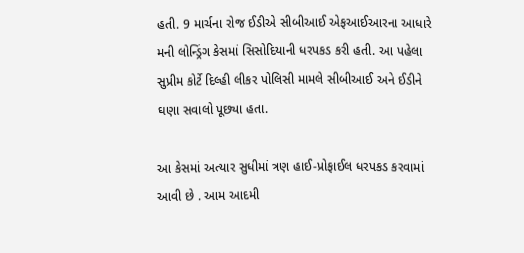હતી. 9 માર્ચના રોજ ઈડીએ સીબીઆઈ એફઆઈઆરના આધારે મની લોન્ડ્રિંગ કેસમાં સિસોદિયાની ધરપકડ કરી હતી. આ પહેલા સુપ્રીમ કોર્ટે દિલ્હી લીકર પોલિસી મામલે સીબીઆઈ અને ઈડીને ઘણા સવાલો પૂછ્યા હતા.

આ કેસમાં અત્યાર સુધીમાં ત્રણ હાઈ-પ્રોફાઈલ ધરપકડ કરવામાં આવી છે . આમ આદમી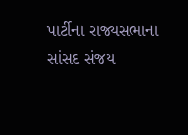પાર્ટીના રાજ્યસભાના સાંસદ સંજય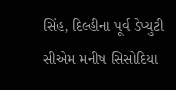સિંહ, દિલ્હીના પૂર્વ ડેપ્યુટી સીએમ મનીષ સિસોદિયા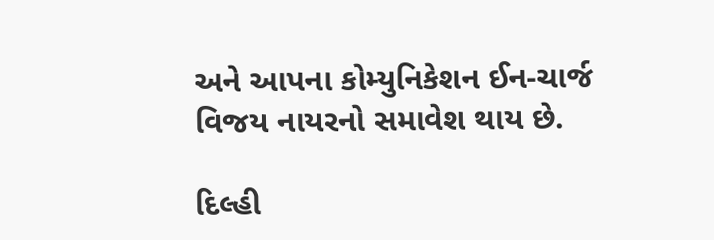અને આપના કોમ્યુનિકેશન ઈન-ચાર્જ વિજય નાયરનો સમાવેશ થાય છે.

દિલ્હી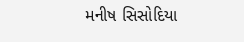મનીષ સિસોદિયા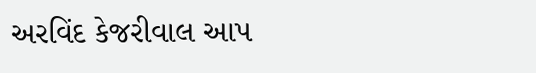અરવિંદ કેજરીવાલ આપ